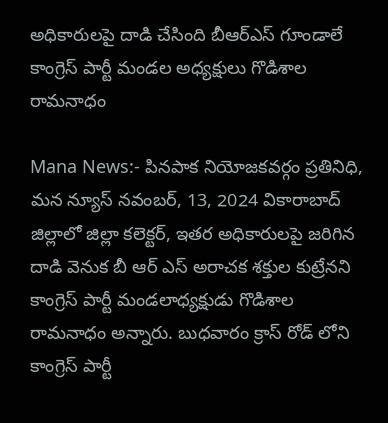అధికారులపై దాడి చేసింది బీఆర్ఎస్ గూండాలే కాంగ్రెస్ పార్టీ మండల అధ్యక్షులు గొడిశాల రామనాధం

Mana News:- పినపాక నియోజకవర్గం ప్రతినిధి, మన న్యూస్ నవంబర్, 13, 2024 వికారాబాద్ జిల్లాలో జిల్లా కలెక్టర్, ఇతర అధికారులపై జరిగిన దాడి వెనుక బీ ఆర్ ఎస్ అరాచక శక్తుల కుట్రేనని కాంగ్రెస్ పార్టీ మండలాధ్యక్షుడు గొడిశాల రామనాధం అన్నారు. బుధవారం క్రాస్ రోడ్ లోని కాంగ్రెస్ పార్టీ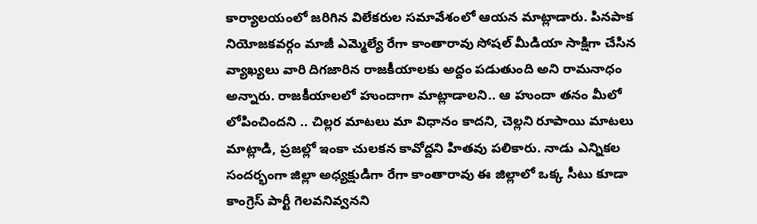కార్యాలయంలో జరిగిన విలేకరుల సమావేశంలో ఆయన మాట్లాడారు. పినపాక నియోజకవర్గం మాజీ ఎమ్మెల్యే రేగా కాంతారావు సోషల్ మీడియా సాక్షిగా చేసిన వ్యాఖ్యలు వారి దిగజారిన రాజకీయాలకు అద్దం పడుతుంది అని రామనాధం అన్నారు. రాజకీయాలలో హుందాగా మాట్లాడాలని.. ఆ హుందా తనం మీలో లోపించిందని .. చిల్లర మాటలు మా విధానం కాదని, చెల్లని రూపాయి మాటలు మాట్లాడి, ప్రజల్లో ఇంకా చులకన కావోద్దని హితవు పలికారు. నాడు ఎన్నికల సందర్భంగా జిల్లా అధ్యక్షుడిగా రేగా కాంతారావు ఈ జిల్లాలో ఒక్క సీటు కూడా కాంగ్రెస్ పార్టీ గెలవనివ్వనని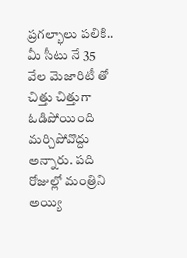ప్రగల్భాలు పలికి.. మీ సీటు నే 35 వేల మెజారిటీ తో చిత్తు చిత్తుగా ఓడిపోయింది మర్చిపోవొద్దు అన్నారు. పది రోజుల్లో మంత్రిని అయ్యి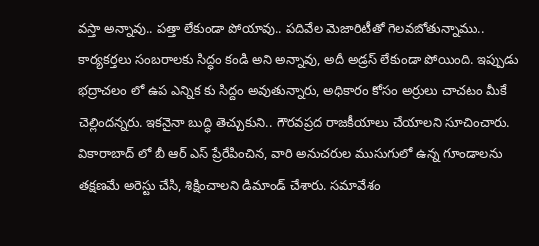వస్తా అన్నావు.. పత్తా లేకుండా పోయావు.. పదివేల మెజారిటీతో గెలవబోతున్నాము.. కార్యకర్తలు సంబరాలకు సిద్ధం కండి అని అన్నావు, అదీ అడ్రస్ లేకుండా పోయింది. ఇప్పుడు భద్రాచలం లో ఉప ఎన్నిక కు సిద్దం అవుతున్నారు, అధికారం కోసం అర్రులు చాచటం మీకే చెల్లిందన్నరు. ఇకనైనా బుద్ధి తెచ్చుకుని.. గౌరవప్రద రాజకీయాలు చేయాలని సూచించారు. వికారాబాద్ లో బీ ఆర్ ఎస్ ప్రేరేపించిన, వారి అనుచరుల ముసుగులో ఉన్న గూండాలను తక్షణమే అరెస్టు చేసి, శిక్షించాలని డిమాండ్ చేశారు. సమావేశం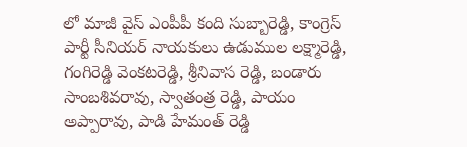లో మాజీ వైస్ ఎంపీపీ కంది సుబ్బారెడ్డి, కాంగ్రెస్ పార్టీ సీనియర్ నాయకులు ఉడుముల లక్ష్మారెడ్డి, గంగిరెడ్డి వెంకటరెడ్డి, శ్రీనివాస రెడ్డి, బండారు సాంబశివరావు, స్వాతంత్ర రెడ్డి, పాయం అప్పారావు, పాడి హేమంత్ రెడ్డి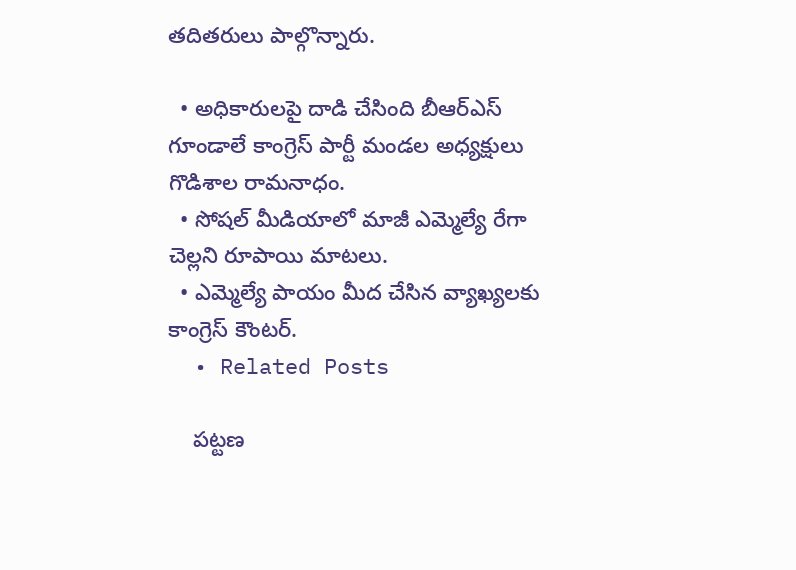తదితరులు పాల్గొన్నారు.

  • అధికారులపై దాడి చేసింది బీఆర్ఎస్ గూండాలే కాంగ్రెస్ పార్టీ మండల అధ్యక్షులు గొడిశాల రామనాధం.
  • సోషల్ మీడియాలో మాజీ ఎమ్మెల్యే రేగా చెల్లని రూపాయి మాటలు.
  • ఎమ్మెల్యే పాయం మీద చేసిన వ్యాఖ్యలకు కాంగ్రెస్ కౌంటర్.
  • Related Posts

    పట్టణ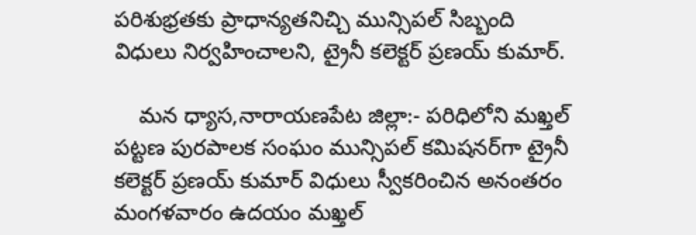పరిశుభ్రతకు ప్రాధాన్యతనిచ్చి మున్సిపల్ సిబ్బంది విధులు నిర్వహించాలని, ట్రైనీ కలెక్టర్ ప్రణయ్ కుమార్.

    మన ధ్యాస,నారాయణపేట జిల్లా:- పరిధిలోని మఖ్తల్ పట్టణ పురపాలక సంఘం మున్సిపల్ కమిషనర్‌గా ట్రైనీ కలెక్టర్ ప్రణయ్ కుమార్ విధులు స్వీకరించిన అనంతరం మంగళవారం ఉదయం మఖ్తల్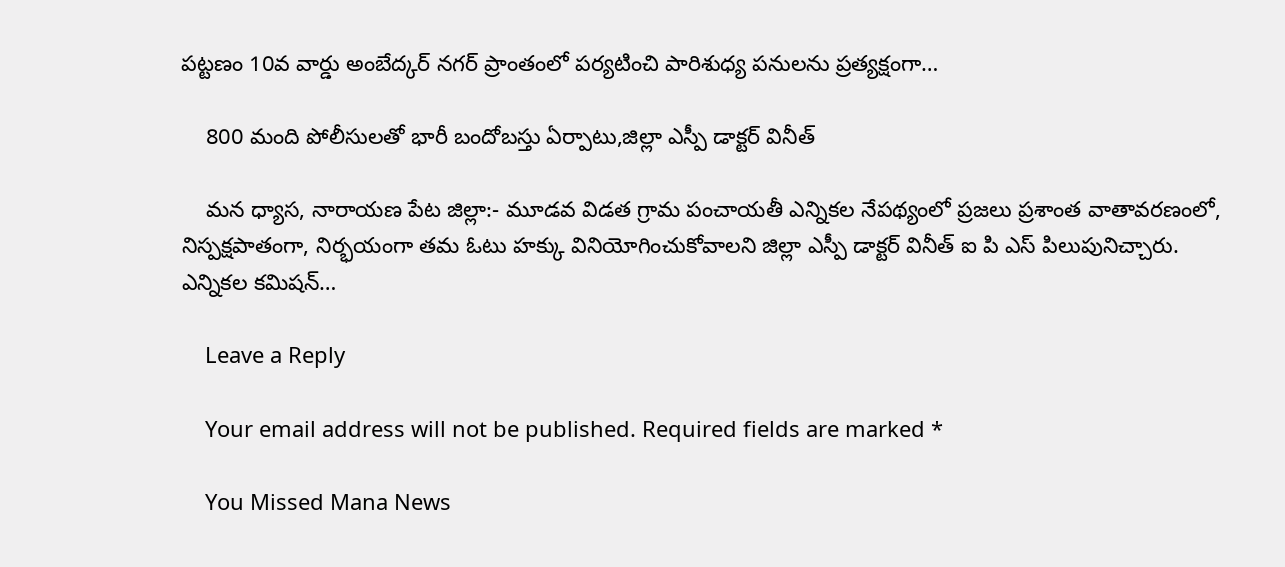పట్టణం 10వ వార్డు అంబేద్కర్ నగర్ ప్రాంతంలో పర్యటించి పారిశుధ్య పనులను ప్రత్యక్షంగా…

    800 మంది పోలీసులతో భారీ బందోబస్తు ఏర్పాటు,జిల్లా ఎస్పీ డాక్టర్ వినీత్

    మన ధ్యాస, నారాయణ పేట జిల్లా:- మూడవ విడత గ్రామ పంచాయతీ ఎన్నికల నేపథ్యంలో ప్రజలు ప్రశాంత వాతావరణంలో, నిస్పక్షపాతంగా, నిర్భయంగా తమ ఓటు హక్కు వినియోగించుకోవాలని జిల్లా ఎస్పీ డాక్టర్ వినీత్ ఐ పి ఎస్ పిలుపునిచ్చారు. ఎన్నికల కమిషన్…

    Leave a Reply

    Your email address will not be published. Required fields are marked *

    You Missed Mana News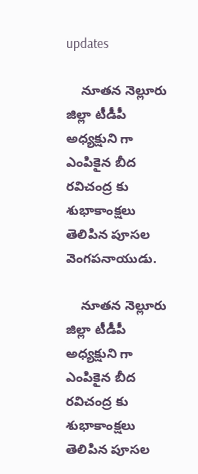updates

    నూతన నెల్లూరు జిల్లా టీడీపీ అధ్యక్షుని గా ఎంపికైన బీద రవిచంద్ర కు శుభాకాంక్షలు తెలిపిన పూసల వెంగపనాయుడు.

    నూతన నెల్లూరు జిల్లా టీడీపీ అధ్యక్షుని గా ఎంపికైన బీద రవిచంద్ర కు శుభాకాంక్షలు తెలిపిన పూసల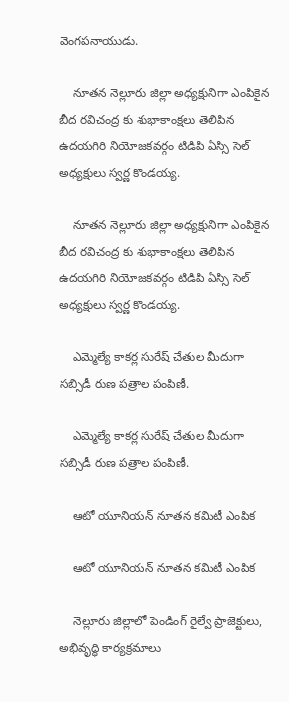వెంగపనాయుడు.

    నూతన నెల్లూరు జిల్లా అధ్యక్షునిగా ఎంపికైన బీద రవిచంద్ర కు శుభాకాంక్షలు తెలిపిన ఉదయగిరి నియోజకవర్గం టిడిపి ఏస్సి సెల్ అధ్యక్షులు స్వర్ణ కొండయ్య.

    నూతన నెల్లూరు జిల్లా అధ్యక్షునిగా ఎంపికైన బీద రవిచంద్ర కు శుభాకాంక్షలు తెలిపిన ఉదయగిరి నియోజకవర్గం టిడిపి ఏస్సి సెల్ అధ్యక్షులు స్వర్ణ కొండయ్య.

    ఎమ్మెల్యే కాకర్ల సురేష్ చేతుల మీదుగా సబ్సిడీ రుణ పత్రాల పంపిణీ.

    ఎమ్మెల్యే కాకర్ల సురేష్ చేతుల మీదుగా సబ్సిడీ రుణ పత్రాల పంపిణీ.

    ఆటో యూనియన్ నూతన కమిటీ ఎంపిక

    ఆటో యూనియన్ నూతన కమిటీ ఎంపిక

    నెల్లూరు జిల్లాలో పెండింగ్ రైల్వే ప్రాజెక్టులు, అభివృద్ధి కార్యక్రమాలు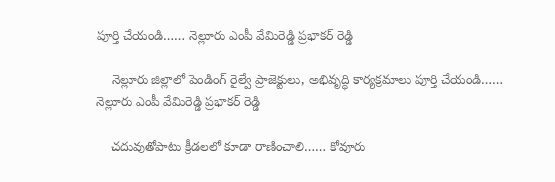పూర్తి చేయండి…… నెల్లూరు ఎంపీ వేమిరెడ్డి ప్రభాకర్ రెడ్డి

    నెల్లూరు జిల్లాలో పెండింగ్ రైల్వే ప్రాజెక్టులు, అభివృద్ధి కార్యక్రమాలు పూర్తి చేయండి…… నెల్లూరు ఎంపీ వేమిరెడ్డి ప్రభాకర్ రెడ్డి

    చదువుతోపాటు క్రీడలలో కూడా రాణించాలి…… కోవూరు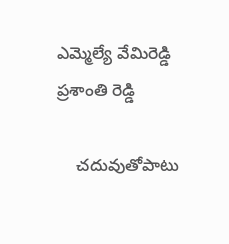ఎమ్మెల్యే వేమిరెడ్డి ప్రశాంతి రెడ్డి

    చదువుతోపాటు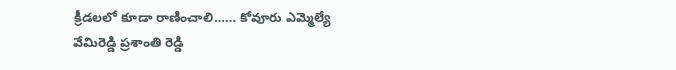క్రీడలలో కూడా రాణించాలి…… కోవూరు ఎమ్మెల్యే వేమిరెడ్డి ప్రశాంతి రెడ్డి